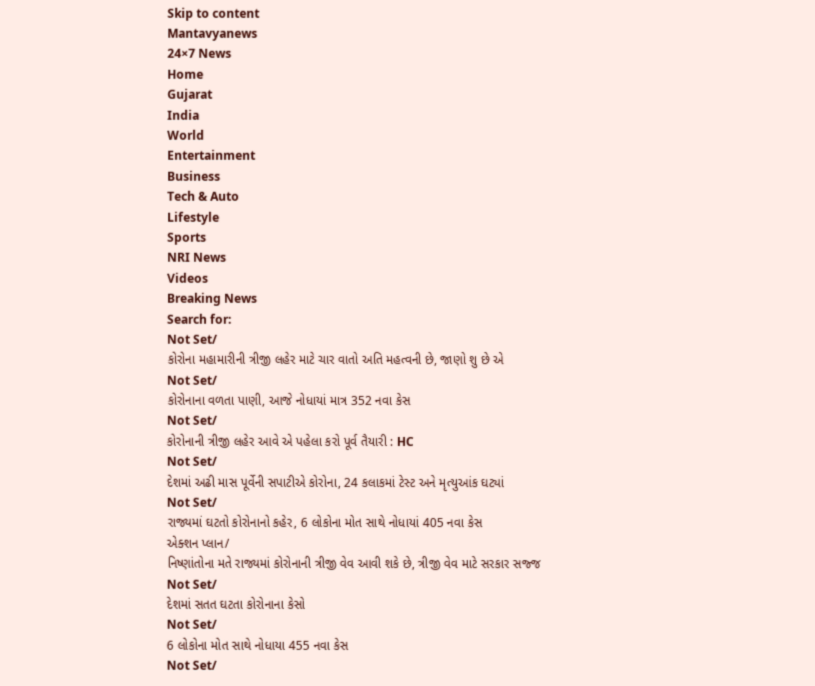Skip to content
Mantavyanews
24×7 News
Home
Gujarat
India
World
Entertainment
Business
Tech & Auto
Lifestyle
Sports
NRI News
Videos
Breaking News
Search for:
Not Set/
કોરોના મહામારીની ત્રીજી લહેર માટે ચાર વાતો અતિ મહત્વની છે, જાણો શુ છે એ
Not Set/
કોરોનાના વળતા પાણી, આજે નોધાયાં માત્ર 352 નવા કેસ
Not Set/
કોરોનાની ત્રીજી લહેર આવે એ પહેલા કરો પૂર્વ તૈયારી : HC
Not Set/
દેશમાં અઢી માસ પૂર્વેની સપાટીએ કોરોના, 24 કલાકમાં ટેસ્ટ અને મૃત્યુઆંક ઘટ્યાં
Not Set/
રાજ્યમાં ઘટતો કોરોનાનો કહેર, 6 લોકોના મોત સાથે નોધાયાં 405 નવા કેસ
એક્શન પ્લાન/
નિષ્ણાંતોના મતે રાજ્યમાં કોરોનાની ત્રીજી વેવ આવી શકે છે, ત્રીજી વેવ માટે સરકાર સજ્જ
Not Set/
દેશમાં સતત ઘટતા કોરોનાના કેસો
Not Set/
6 લોકોના મોત સાથે નોધાયા 455 નવા કેસ
Not Set/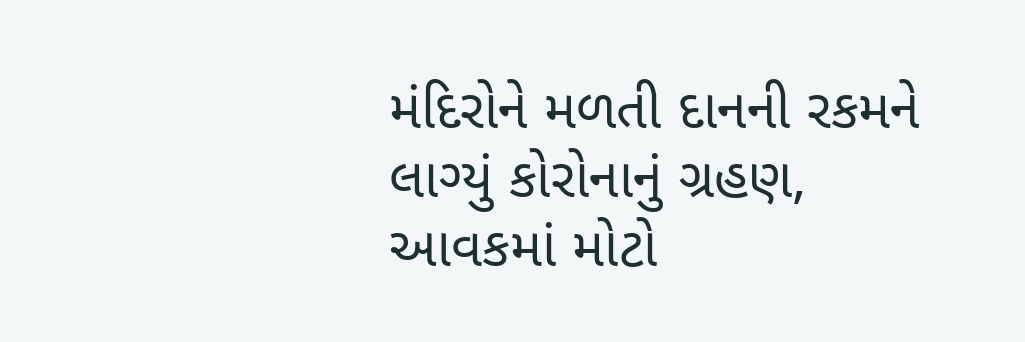મંદિરોને મળતી દાનની રકમને લાગ્યું કોરોનાનું ગ્રહણ, આવકમાં મોટો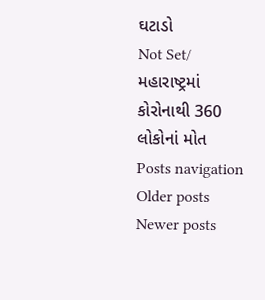ઘટાડો
Not Set/
મહારાષ્ટ્રમાં કોરોનાથી 360 લોકોનાં મોત
Posts navigation
Older posts
Newer posts